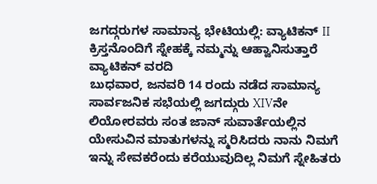ಜಗದ್ಗರುಗಳ ಸಾಮಾನ್ಯ ಭೇಟಿಯಲ್ಲಿ: ವ್ಯಾಟಿಕನ್ II ಕ್ರಿಸ್ತನೊಂದಿಗೆ ಸ್ನೇಹಕ್ಕೆ ನಮ್ಮನ್ನು ಆಹ್ವಾನಿಸುತ್ತಾರೆ
ವ್ಯಾಟಿಕನ್ ವರದಿ
ಬುಧವಾರ, ಜನವರಿ 14 ರಂದು ನಡೆದ ಸಾಮಾನ್ಯ ಸಾರ್ವಜನಿಕ ಸಭೆಯಲ್ಲಿ ಜಗದ್ಗುರು XIVನೇ ಲಿಯೋರವರು ಸಂತ ಜಾನ್ ಸುವಾರ್ತೆಯಲ್ಲಿನ ಯೇಸುವಿನ ಮಾತುಗಳನ್ನು ಸ್ಮರಿಸಿದರು ನಾನು ನಿಮಗೆ ಇನ್ನು ಸೇವಕರೆಂದು ಕರೆಯುವುದಿಲ್ಲ ನಿಮಗೆ ಸ್ನೇಹಿತರು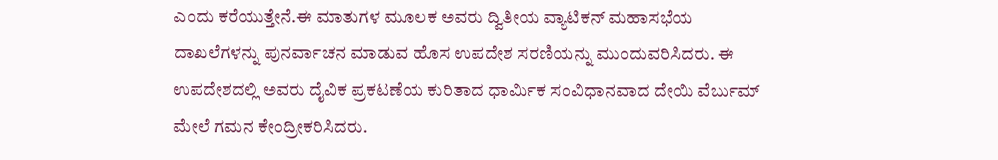ಎಂದು ಕರೆಯುತ್ತೇನೆ.ಈ ಮಾತುಗಳ ಮೂಲಕ ಅವರು ದ್ವಿತೀಯ ವ್ಯಾಟಿಕನ್ ಮಹಾಸಭೆಯ ದಾಖಲೆಗಳನ್ನು ಪುನರ್ವಾಚನ ಮಾಡುವ ಹೊಸ ಉಪದೇಶ ಸರಣಿಯನ್ನು ಮುಂದುವರಿಸಿದರು. ಈ ಉಪದೇಶದಲ್ಲಿ ಅವರು ದೈವಿಕ ಪ್ರಕಟಣೆಯ ಕುರಿತಾದ ಧಾರ್ಮಿಕ ಸಂವಿಧಾನವಾದ ದೇಯಿ ವೆರ್ಬುಮ್ ಮೇಲೆ ಗಮನ ಕೇಂದ್ರೀಕರಿಸಿದರು.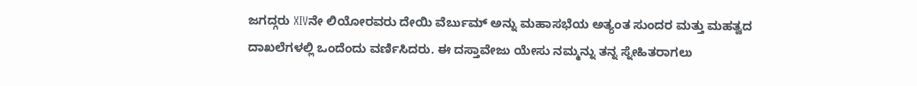ಜಗದ್ಗರು XIVನೇ ಲಿಯೋರವರು ದೇಯಿ ವೆರ್ಬುಮ್ ಅನ್ನು ಮಹಾಸಭೆಯ ಅತ್ಯಂತ ಸುಂದರ ಮತ್ತು ಮಹತ್ವದ ದಾಖಲೆಗಳಲ್ಲಿ ಒಂದೆಂದು ವರ್ಣಿಸಿದರು. ಈ ದಸ್ತಾವೇಜು ಯೇಸು ನಮ್ಮನ್ನು ತನ್ನ ಸ್ನೇಹಿತರಾಗಲು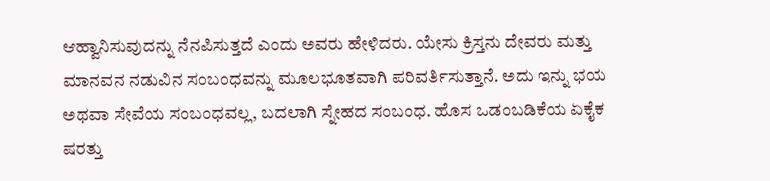ಆಹ್ವಾನಿಸುವುದನ್ನು ನೆನಪಿಸುತ್ತದೆ ಎಂದು ಅವರು ಹೇಳಿದರು. ಯೇಸು ಕ್ರಿಸ್ತನು ದೇವರು ಮತ್ತು ಮಾನವನ ನಡುವಿನ ಸಂಬಂಧವನ್ನು ಮೂಲಭೂತವಾಗಿ ಪರಿವರ್ತಿಸುತ್ತಾನೆ. ಅದು ಇನ್ನು ಭಯ ಅಥವಾ ಸೇವೆಯ ಸಂಬಂಧವಲ್ಲ, ಬದಲಾಗಿ ಸ್ನೇಹದ ಸಂಬಂಧ. ಹೊಸ ಒಡಂಬಡಿಕೆಯ ಏಕೈಕ ಷರತ್ತು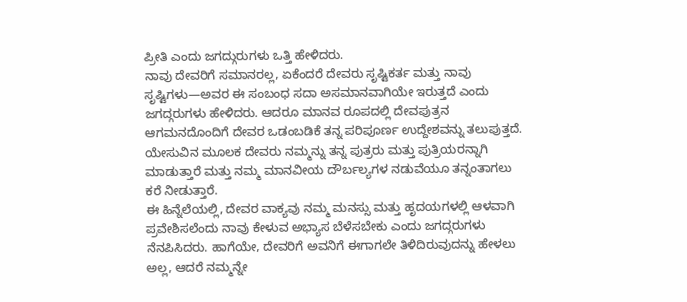ಪ್ರೀತಿ ಎಂದು ಜಗದ್ಗುರುಗಳು ಒತ್ತಿ ಹೇಳಿದರು.
ನಾವು ದೇವರಿಗೆ ಸಮಾನರಲ್ಲ, ಏಕೆಂದರೆ ದೇವರು ಸೃಷ್ಟಿಕರ್ತ ಮತ್ತು ನಾವು ಸೃಷ್ಟಿಗಳು—ಅವರ ಈ ಸಂಬಂಧ ಸದಾ ಅಸಮಾನವಾಗಿಯೇ ಇರುತ್ತದೆ ಎಂದು ಜಗದ್ಗರುಗಳು ಹೇಳಿದರು. ಆದರೂ ಮಾನವ ರೂಪದಲ್ಲಿ ದೇವಪುತ್ರನ ಆಗಮನದೊಂದಿಗೆ ದೇವರ ಒಡಂಬಡಿಕೆ ತನ್ನ ಪರಿಪೂರ್ಣ ಉದ್ದೇಶವನ್ನು ತಲುಪುತ್ತದೆ. ಯೇಸುವಿನ ಮೂಲಕ ದೇವರು ನಮ್ಮನ್ನು ತನ್ನ ಪುತ್ರರು ಮತ್ತು ಪುತ್ರಿಯರನ್ನಾಗಿ ಮಾಡುತ್ತಾರೆ ಮತ್ತು ನಮ್ಮ ಮಾನವೀಯ ದೌರ್ಬಲ್ಯಗಳ ನಡುವೆಯೂ ತನ್ನಂತಾಗಲು ಕರೆ ನೀಡುತ್ತಾರೆ.
ಈ ಹಿನ್ನೆಲೆಯಲ್ಲಿ, ದೇವರ ವಾಕ್ಯವು ನಮ್ಮ ಮನಸ್ಸು ಮತ್ತು ಹೃದಯಗಳಲ್ಲಿ ಆಳವಾಗಿ ಪ್ರವೇಶಿಸಲೆಂದು ನಾವು ಕೇಳುವ ಅಭ್ಯಾಸ ಬೆಳೆಸಬೇಕು ಎಂದು ಜಗದ್ಗರುಗಳು ನೆನಪಿಸಿದರು. ಹಾಗೆಯೇ, ದೇವರಿಗೆ ಅವನಿಗೆ ಈಗಾಗಲೇ ತಿಳಿದಿರುವುದನ್ನು ಹೇಳಲು ಅಲ್ಲ, ಆದರೆ ನಮ್ಮನ್ನೇ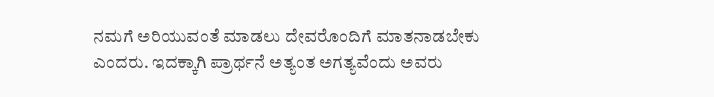ನಮಗೆ ಅರಿಯುವಂತೆ ಮಾಡಲು ದೇವರೊಂದಿಗೆ ಮಾತನಾಡಬೇಕು ಎಂದರು. ಇದಕ್ಕಾಗಿ ಪ್ರಾರ್ಥನೆ ಅತ್ಯಂತ ಅಗತ್ಯವೆಂದು ಅವರು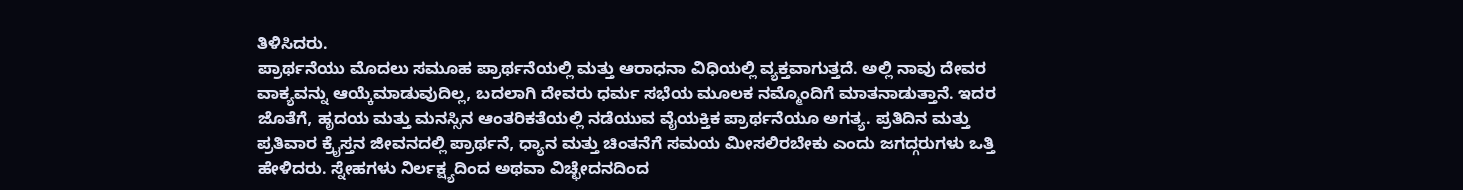ತಿಳಿಸಿದರು.
ಪ್ರಾರ್ಥನೆಯು ಮೊದಲು ಸಮೂಹ ಪ್ರಾರ್ಥನೆಯಲ್ಲಿ ಮತ್ತು ಆರಾಧನಾ ವಿಧಿಯಲ್ಲಿ ವ್ಯಕ್ತವಾಗುತ್ತದೆ. ಅಲ್ಲಿ ನಾವು ದೇವರ ವಾಕ್ಯವನ್ನು ಆಯ್ಕೆಮಾಡುವುದಿಲ್ಲ, ಬದಲಾಗಿ ದೇವರು ಧರ್ಮ ಸಭೆಯ ಮೂಲಕ ನಮ್ಮೊಂದಿಗೆ ಮಾತನಾಡುತ್ತಾನೆ. ಇದರ ಜೊತೆಗೆ, ಹೃದಯ ಮತ್ತು ಮನಸ್ಸಿನ ಆಂತರಿಕತೆಯಲ್ಲಿ ನಡೆಯುವ ವೈಯಕ್ತಿಕ ಪ್ರಾರ್ಥನೆಯೂ ಅಗತ್ಯ. ಪ್ರತಿದಿನ ಮತ್ತು ಪ್ರತಿವಾರ ಕ್ರೈಸ್ತನ ಜೀವನದಲ್ಲಿ ಪ್ರಾರ್ಥನೆ, ಧ್ಯಾನ ಮತ್ತು ಚಿಂತನೆಗೆ ಸಮಯ ಮೀಸಲಿರಬೇಕು ಎಂದು ಜಗದ್ಗರುಗಳು ಒತ್ತಿ ಹೇಳಿದರು. ಸ್ನೇಹಗಳು ನಿರ್ಲಕ್ಷ್ಯದಿಂದ ಅಥವಾ ವಿಚ್ಛೇದನದಿಂದ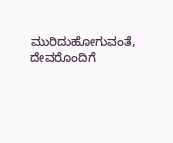ಮುರಿದುಹೋಗುವಂತೆ, ದೇವರೊಂದಿಗೆ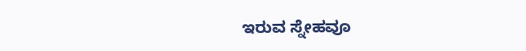ಇರುವ ಸ್ನೇಹವೂ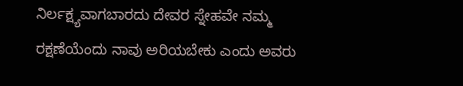ನಿರ್ಲಕ್ಷ್ಯವಾಗಬಾರದು ದೇವರ ಸ್ನೇಹವೇ ನಮ್ಮ ರಕ್ಷಣೆಯೆಂದು ನಾವು ಅರಿಯಬೇಕು ಎಂದು ಅವರು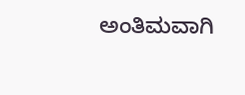ಅಂತಿಮವಾಗಿ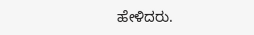ಹೇಳಿದರು.